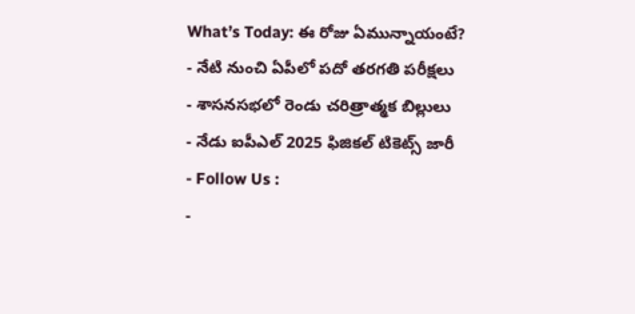What’s Today: ఈ రోజు ఏమున్నాయంటే?
- నేటి నుంచి ఏపీలో పదో తరగతి పరీక్షలు
- శాసనసభలో రెండు చరిత్రాత్మక బిల్లులు
- నేడు ఐపీఎల్ 2025 ఫిజికల్ టికెట్స్ జారీ
- Follow Us :
-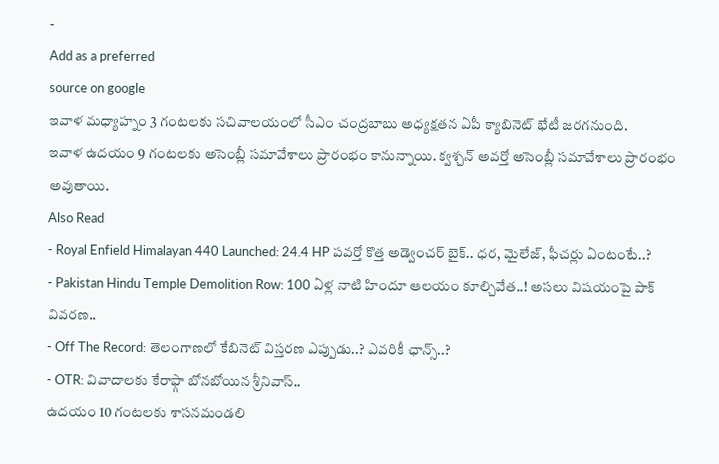-
Add as a preferred
source on google
ఇవాళ మధ్యాహ్నం 3 గంటలకు సచివాలయంలో సీఎం చంద్రబాబు అధ్యక్షతన ఏపీ క్యాబినెట్ భేటీ జరగనుంది.
ఇవాళ ఉదయం 9 గంటలకు అసెంబ్లీ సమావేశాలు ప్రారంభం కానున్నాయి. క్వశ్చన్ అవర్తో అసెంబ్లీ సమావేశాలు ప్రారంభం అవుతాయి.
Also Read
- Royal Enfield Himalayan 440 Launched: 24.4 HP పవర్తో కొత్త అడ్వెంచర్ బైక్.. ధర, మైలేజ్, ఫీచర్లు ఏంటంటే..?
- Pakistan Hindu Temple Demolition Row: 100 ఏళ్ల నాటి హిందూ ఆలయం కూల్చివేత..! అసలు విషయంపై పాక్ వివరణ..
- Off The Record: తెలంగాణలో కేబినెట్ విస్తరణ ఎప్పుడు..? ఎవరికీ ఛాన్స్..?
- OTR: వివాదాలకు కేరాఫ్గా బోనబోయిన శ్రీనివాస్..
ఉదయం 10 గంటలకు శాసనమండలి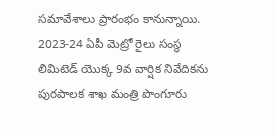సమావేశాలు ప్రారంభం కానున్నాయి. 2023-24 ఏపీ మెట్రో రైలు సంస్థ లిమిటెడ్ యొక్క 9వ వార్షిక నివేదికను పురపాలక శాఖ మంత్రి పొంగూరు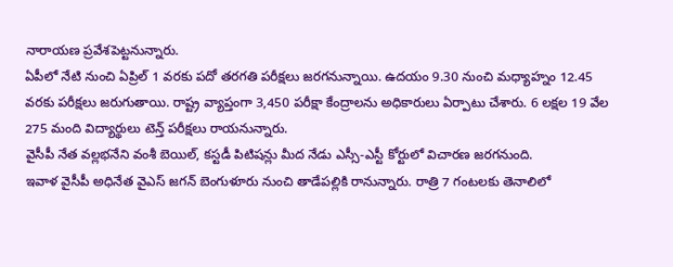నారాయణ ప్రవేశపెట్టనున్నారు.
ఏపీలో నేటి నుంచి ఏప్రిల్ 1 వరకు పదో తరగతి పరీక్షలు జరగనున్నాయి. ఉదయం 9.30 నుంచి మధ్యాహ్నం 12.45 వరకు పరీక్షలు జరుగుతాయి. రాష్ట్ర వ్యాప్తంగా 3,450 పరీక్షా కేంద్రాలను అధికారులు ఏర్పాటు చేశారు. 6 లక్షల 19 వేల 275 మంది విద్యార్థులు టెన్త్ పరీక్షలు రాయనున్నారు.
వైసీపీ నేత వల్లభనేని వంశీ బెయిల్, కస్టడీ పిటిషన్లు మీద నేడు ఎస్సీ-ఎస్టీ కోర్టులో విచారణ జరగనుంది.
ఇవాళ వైసీపీ అధినేత వైఎస్ జగన్ బెంగుళూరు నుంచి తాడేపల్లికి రానున్నారు. రాత్రి 7 గంటలకు తెనాలిలో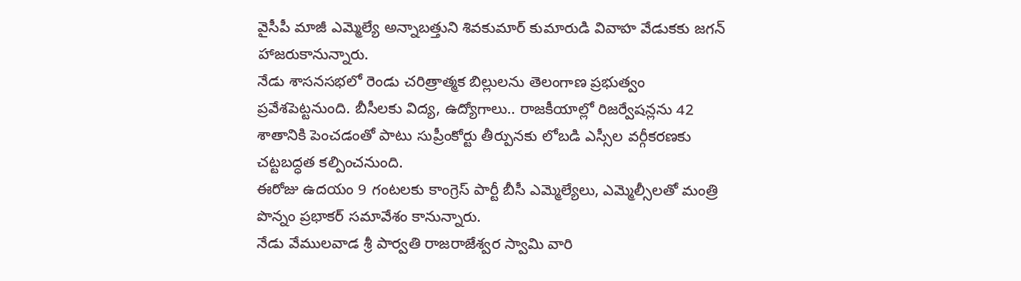వైసీపీ మాజీ ఎమ్మెల్యే అన్నాబత్తుని శివకుమార్ కుమారుడి వివాహ వేడుకకు జగన్ హాజరుకానున్నారు.
నేడు శాసనసభలో రెండు చరిత్రాత్మక బిల్లులను తెలంగాణ ప్రభుత్వం ప్రవేశపెట్టనుంది. బీసీలకు విద్య, ఉద్యోగాలు.. రాజకీయాల్లో రిజర్వేషన్లను 42 శాతానికి పెంచడంతో పాటు సుప్రీంకోర్టు తీర్పునకు లోబడి ఎస్సీల వర్గీకరణకు చట్టబద్ధత కల్పించనుంది.
ఈరోజు ఉదయం 9 గంటలకు కాంగ్రెస్ పార్టీ బీసీ ఎమ్మెల్యేలు, ఎమ్మెల్సీలతో మంత్రి పొన్నం ప్రభాకర్ సమావేశం కానున్నారు.
నేడు వేములవాడ శ్రీ పార్వతి రాజరాజేశ్వర స్వామి వారి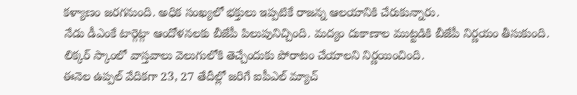కళ్యాణం జరగనుంది. అధిక సంఖ్యలో భక్తులు ఇప్పటికే రాజన్న ఆలయానికి చేరుకున్నారు.
నేడు డీఎంకే టార్గెట్గా ఆందోళనలకు బీజేపీ పిలుపునిచ్చింది. మద్యం దుకాణాల ముట్టడికి బీజేపీ నిర్ణయం తీసుకుంది. లిక్కర్ స్కాంలో వాస్తవాలు వెలుగులోకి తెచ్చేందుకు పోరాటం చేయాలని నిర్ణయించింది.
ఈనెల ఉప్పల్ వేదికగా 23, 27 తేదీల్లో జరిగే ఐపీఎల్ మ్యాచ్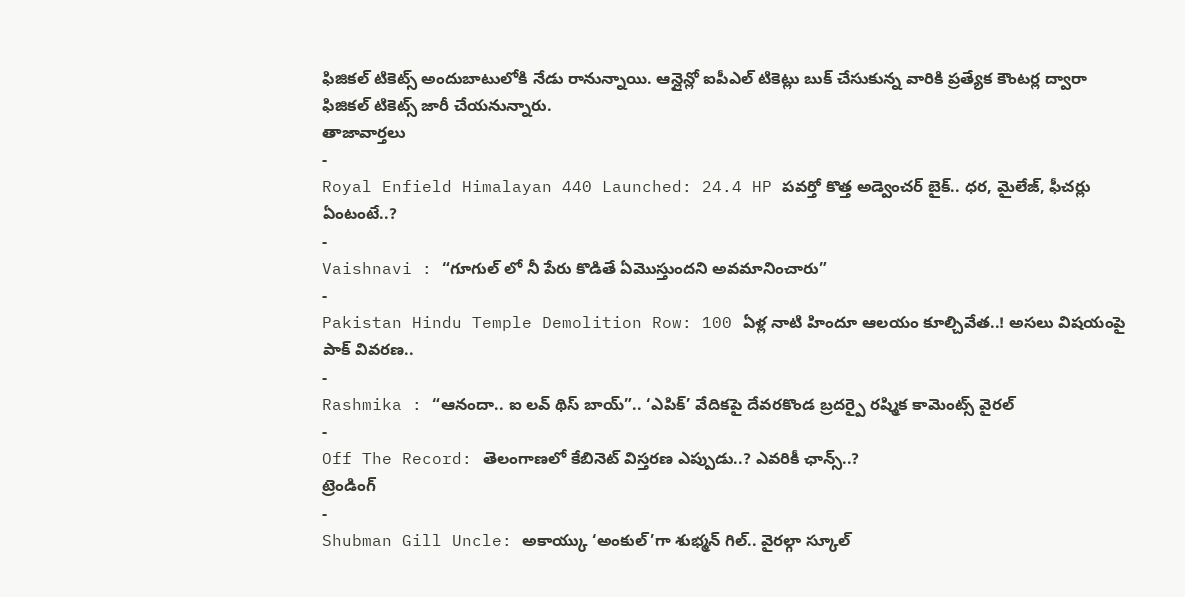ఫిజికల్ టికెట్స్ అందుబాటులోకి నేడు రానున్నాయి. ఆన్లైన్లో ఐపీఎల్ టికెట్లు బుక్ చేసుకున్న వారికి ప్రత్యేక కౌంటర్ల ద్వారా ఫిజికల్ టికెట్స్ జారీ చేయనున్నారు.
తాజావార్తలు
-
Royal Enfield Himalayan 440 Launched: 24.4 HP పవర్తో కొత్త అడ్వెంచర్ బైక్.. ధర, మైలేజ్, ఫీచర్లు ఏంటంటే..?
-
Vaishnavi : “గూగుల్ లో నీ పేరు కొడితే ఏమొస్తుందని అవమానించారు”
-
Pakistan Hindu Temple Demolition Row: 100 ఏళ్ల నాటి హిందూ ఆలయం కూల్చివేత..! అసలు విషయంపై పాక్ వివరణ..
-
Rashmika : “ఆనందా.. ఐ లవ్ థిస్ బాయ్”.. ‘ఎపిక్’ వేదికపై దేవరకొండ బ్రదర్పై రష్మిక కామెంట్స్ వైరల్
-
Off The Record: తెలంగాణలో కేబినెట్ విస్తరణ ఎప్పుడు..? ఎవరికీ ఛాన్స్..?
ట్రెండింగ్
-
Shubman Gill Uncle: అకాయ్కు ‘అంకుల్’గా శుభ్మన్ గిల్.. వైరల్గా స్కూల్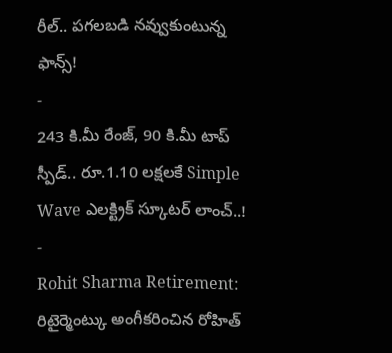రీల్.. పగలబడి నవ్వుకుంటున్న ఫాన్స్!
-
243 కి.మీ రేంజ్, 90 కి.మీ టాప్ స్పీడ్.. రూ.1.10 లక్షలకే Simple Wave ఎలక్ట్రిక్ స్కూటర్ లాంచ్..!
-
Rohit Sharma Retirement: రిటైర్మెంట్కు అంగీకరించిన రోహిత్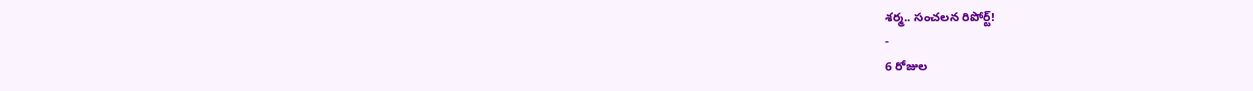శర్మ.. సంచలన రిపోర్ట్!
-
6 రోజుల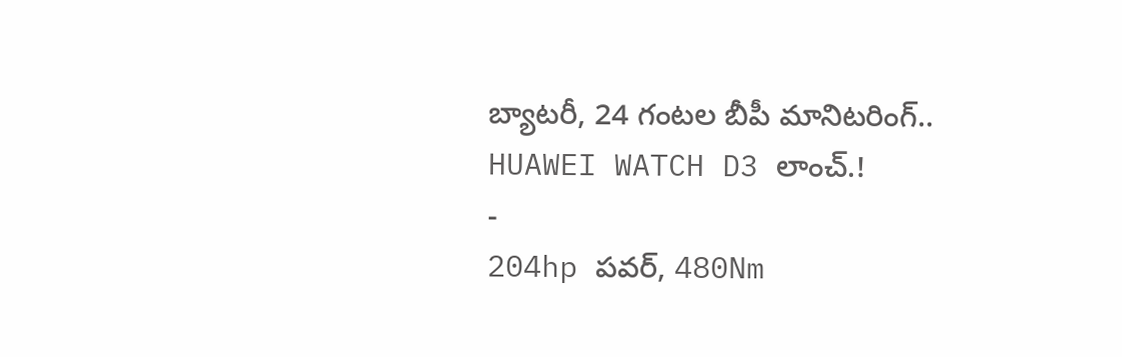బ్యాటరీ, 24 గంటల బీపీ మానిటరింగ్.. HUAWEI WATCH D3 లాంచ్.!
-
204hp పవర్, 480Nm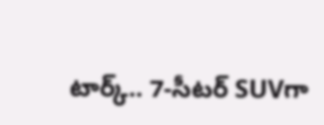టార్క్.. 7-సీటర్ SUVగా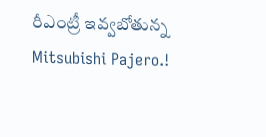రీఎంట్రీ ఇవ్వబోతున్న Mitsubishi Pajero.!